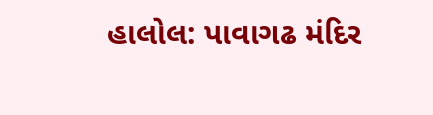હાલોલ: પાવાગઢ મંદિર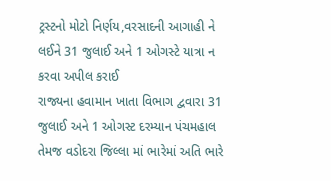ટ્રસ્ટનો મોટો નિર્ણય,વરસાદની આગાહી ને લઈને 31 જુલાઈ અને 1 ઓગસ્ટે યાત્રા ન કરવા અપીલ કરાઈ
રાજ્યના હવામાન ખાતા વિભાગ દ્વવારા 31 જુલાઈ અને 1 ઓગસ્ટ દરમ્યાન પંચમહાલ તેમજ વડોદરા જિલ્લા માં ભારેમાં અતિ ભારે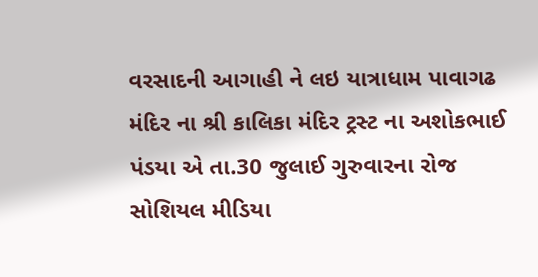વરસાદની આગાહી ને લઇ યાત્રાધામ પાવાગઢ મંદિર ના શ્રી કાલિકા મંદિર ટ્રસ્ટ ના અશોકભાઈ પંડયા એ તા.30 જુલાઈ ગુરુવારના રોજ સોશિયલ મીડિયા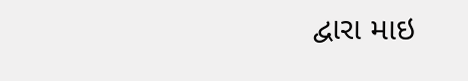દ્વારા માઇ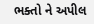ભક્તો ને અપીલ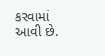કરવામાં આવી છે.